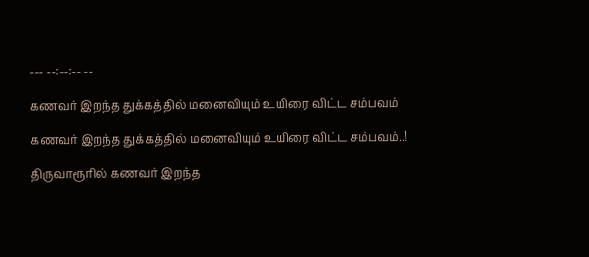--- --:--:-- --

கணவர் இறந்த துக்கத்தில் மனைவியும் உயிரை விட்ட சம்பவம்

கணவர் இறந்த துக்கத்தில் மனைவியும் உயிரை விட்ட சம்பவம்..!

திருவாரூரில் கணவர் இறந்த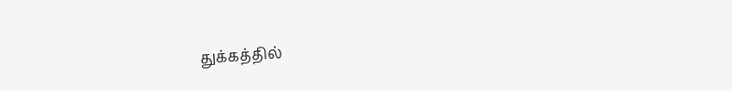துக்கத்தில்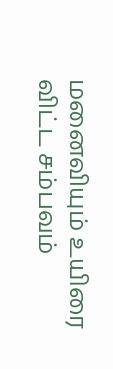மனைவியும் உயிரை விட்ட சம்பவம்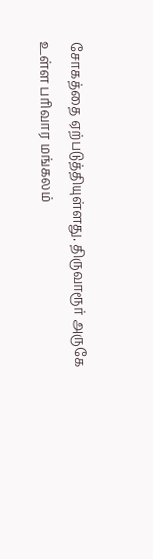சோகத்தை ஏற்படுத்தியுள்ளது. திருவாரூர் அருகே உள்ள பரிவார மங்கலம்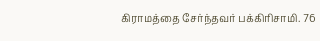கிராமத்தை சேர்ந்தவர் பக்கிரிசாமி. 76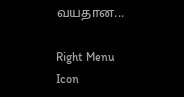வயதான...

Right Menu Icon